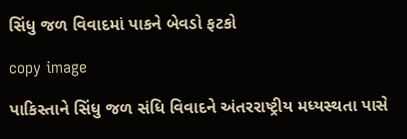સિંધુ જળ વિવાદમાં પાકને બેવડો ફટકો

copy image

પાકિસ્તાને સિંધુ જળ સંધિ વિવાદને અંતરરાષ્ટ્રીય મધ્યસ્થતા પાસે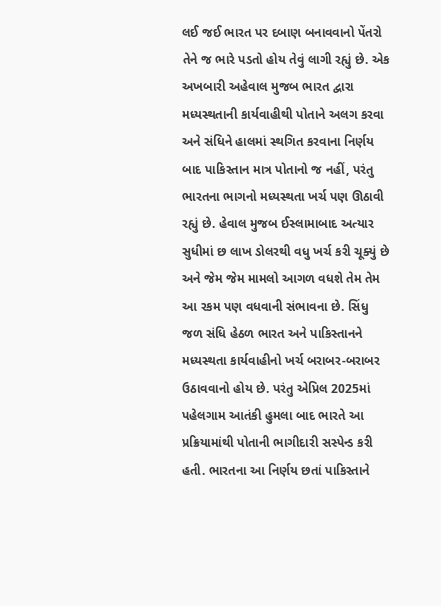લઈ જઈ ભારત પર દબાણ બનાવવાનો પેંતરો તેને જ ભારે પડતો હોય તેવું લાગી રહ્યું છે. એક અખબારી અહેવાલ મુજબ ભારત દ્વારા મધ્યસ્થતાની કાર્યવાહીથી પોતાને અલગ કરવા અને સંધિને હાલમાં સ્થગિત કરવાના નિર્ણય બાદ પાકિસ્તાન માત્ર પોતાનો જ નહીં, પરંતુ ભારતના ભાગનો મધ્યસ્થતા ખર્ચ પણ ઊઠાવી રહ્યું છે. હેવાલ મુજબ ઈસ્લામાબાદ અત્યાર સુધીમાં છ લાખ ડોલરથી વધુ ખર્ચ કરી ચૂક્યું છે અને જેમ જેમ મામલો આગળ વધશે તેમ તેમ આ રકમ પણ વધવાની સંભાવના છે. સિંધુ જળ સંધિ હેઠળ ભારત અને પાકિસ્તાનને મધ્યસ્થતા કાર્યવાહીનો ખર્ચ બરાબર-બરાબર ઉઠાવવાનો હોય છે. પરંતુ એપ્રિલ 2025માં પહેલગામ આતંકી હુમલા બાદ ભારતે આ પ્રક્રિયામાંથી પોતાની ભાગીદારી સસ્પેન્ડ કરી હતી. ભારતના આ નિર્ણય છતાં પાકિસ્તાને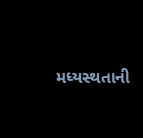મધ્યસ્થતાની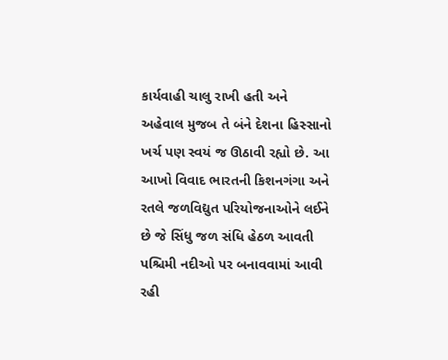કાર્યવાહી ચાલુ રાખી હતી અને અહેવાલ મુજબ તે બંને દેશના હિસ્સાનો ખર્ચ પણ સ્વયં જ ઊઠાવી રહ્યો છે. આ આખો વિવાદ ભારતની કિશનગંગા અને રતલે જળવિદ્યુત પરિયોજનાઓને લઈને છે જે સિંધુ જળ સંધિ હેઠળ આવતી પશ્ચિમી નદીઓ પર બનાવવામાં આવી રહી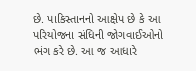છે. પાકિસ્તાનનો આક્ષેપ છે કે આ પરિયોજના સંધિની જોગવાઈઓનો ભંગ કરે છે. આ જ આધારે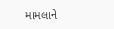મામલાને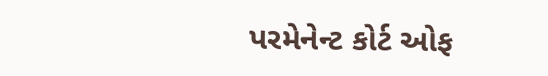પરમેનેન્ટ કોર્ટ ઓફ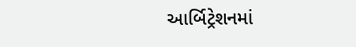આર્બિટ્રેશનમાં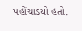પહોંચાડયો હતો.